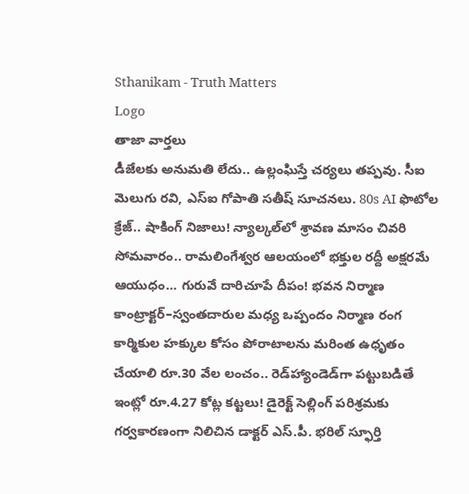Sthanikam - Truth Matters
Logo
తాజా వార్తలు
డీజేలకు అనుమతి లేదు.. ఉల్లంఘిస్తే చర్యలు తప్పవు. సీఐ మెలుగు రవి, ఎస్‌ఐ గోపాతి సతీష్‌ సూచనలు. 80s AI ఫొటోల క్రేజ్.. షాకింగ్ నిజాలు! న్యాల్కల్‌లో శ్రావణ మాసం చివరి సోమవారం.. రామలింగేశ్వర ఆలయంలో భక్తుల రద్దీ అక్షరమే ఆయుధం… గురువే దారిచూపే దీపం! భవన నిర్మాణ కాంట్రాక్టర్‌–స్వంతదారుల మధ్య ఒప్పందం నిర్మాణ రంగ కార్మికుల హక్కుల కోసం పోరాటాలను మరింత ఉధృతం చేయాలి రూ.30 వేల లంచం.. రెడ్‌హ్యాండెడ్‌గా పట్టుబడితే ఇంట్లో రూ.4.27 కోట్ల కట్టలు! డైరెక్ట్ సెల్లింగ్ పరిశ్రమకు గర్వకారణంగా నిలిచిన డాక్టర్ ఎస్.పీ. భరిల్ స్ఫూర్తి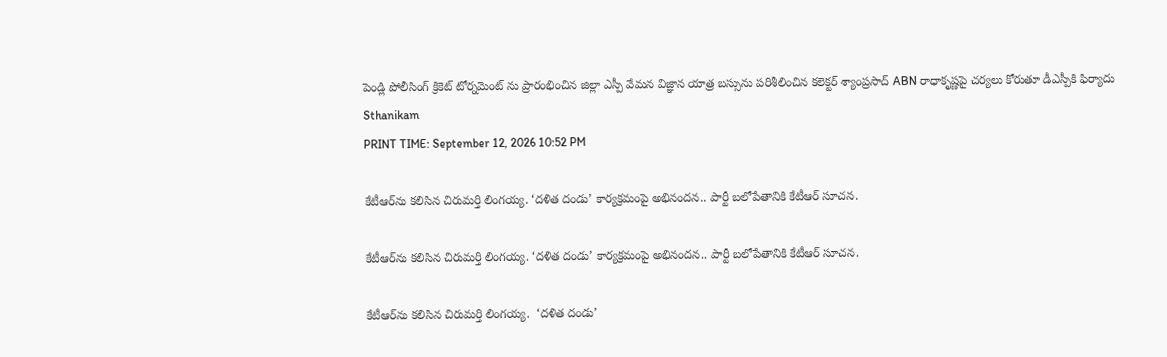పెండ్లి పోలీసింగ్ క్రికెట్ టోర్నమెంట్ ను ప్రారంభించిన జిల్లా ఎస్పీ వేమన విజ్ఞాన యాత్ర బస్సును పరిశీలించిన కలెక్టర్ శ్యాంప్రసాద్ ABN రాధాకృష్ణపై చర్యలు కోరుతూ డీఎస్పీకి ఫిర్యాదు
Sthanikam
PRINT TIME: September 12, 2026 10:52 PM

కేటీఆర్‌ను కలిసిన చిరుమర్తి లింగయ్య. ‘దళిత దండు’ కార్యక్రమంపై అభినందన.. పార్టీ బలోపేతానికి కేటీఆర్‌ సూచన.

కేటీఆర్‌ను కలిసిన చిరుమర్తి లింగయ్య. ‘దళిత దండు’ కార్యక్రమంపై అభినందన.. పార్టీ బలోపేతానికి కేటీఆర్‌ సూచన.

కేటీఆర్‌ను కలిసిన చిరుమర్తి లింగయ్య.  ‘దళిత దండు’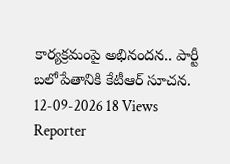కార్యక్రమంపై అభినందన.. పార్టీ బలోపేతానికి కేటీఆర్‌ సూచన.
12-09-2026 18 Views
Reporter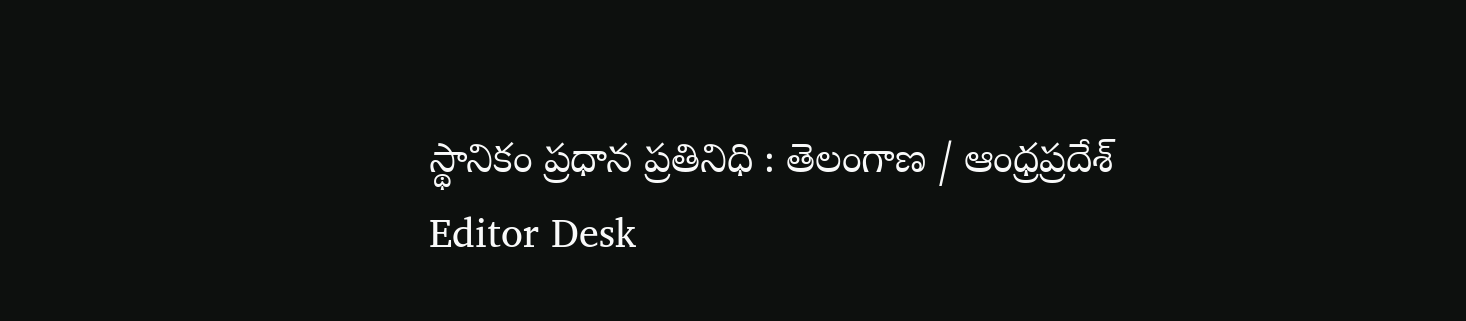స్థానికం ప్రధాన ప్రతినిధి : తెలంగాణ / ఆంధ్రప్రదేశ్
Editor Desk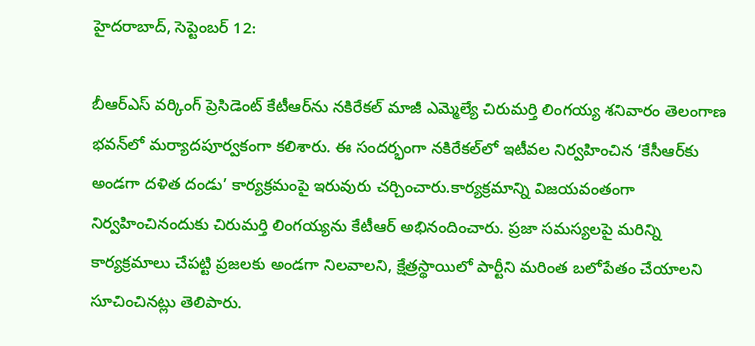హైదరాబాద్‌, సెప్టెంబర్‌ 12:

బీఆర్‌ఎస్‌ వర్కింగ్‌ ప్రెసిడెంట్‌ కేటీఆర్‌ను నకిరేకల్‌ మాజీ ఎమ్మెల్యే చిరుమర్తి లింగయ్య శనివారం తెలంగాణ భవన్‌లో మర్యాదపూర్వకంగా కలిశారు. ఈ సందర్భంగా నకిరేకల్‌లో ఇటీవల నిర్వహించిన ‘కేసీఆర్‌కు అండగా దళిత దండు’ కార్యక్రమంపై ఇరువురు చర్చించారు.కార్యక్రమాన్ని విజయవంతంగా నిర్వహించినందుకు చిరుమర్తి లింగయ్యను కేటీఆర్‌ అభినందించారు. ప్రజా సమస్యలపై మరిన్ని కార్యక్రమాలు చేపట్టి ప్రజలకు అండగా నిలవాలని, క్షేత్రస్థాయిలో పార్టీని మరింత బలోపేతం చేయాలని సూచించినట్లు తెలిపారు.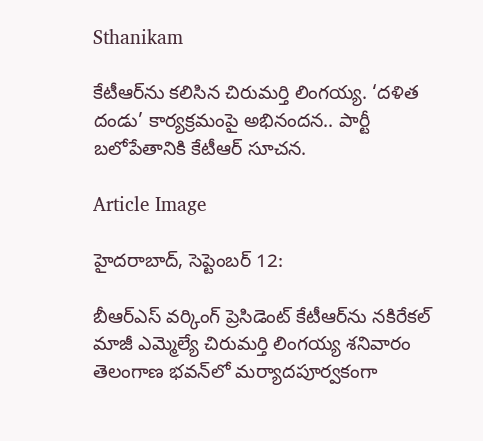Sthanikam

కేటీఆర్‌ను కలిసిన చిరుమర్తి లింగయ్య. ‘దళిత దండు’ కార్యక్రమంపై అభినందన.. పార్టీ బలోపేతానికి కేటీఆర్‌ సూచన.

Article Image

హైదరాబాద్‌, సెప్టెంబర్‌ 12:

బీఆర్‌ఎస్‌ వర్కింగ్‌ ప్రెసిడెంట్‌ కేటీఆర్‌ను నకిరేకల్‌ మాజీ ఎమ్మెల్యే చిరుమర్తి లింగయ్య శనివారం తెలంగాణ భవన్‌లో మర్యాదపూర్వకంగా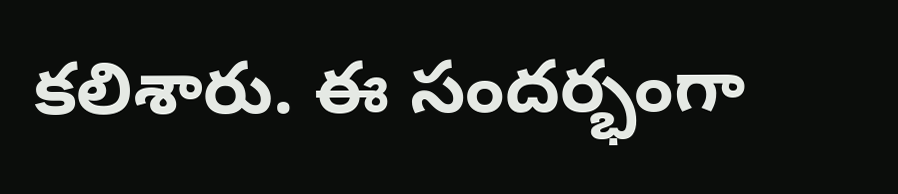కలిశారు. ఈ సందర్భంగా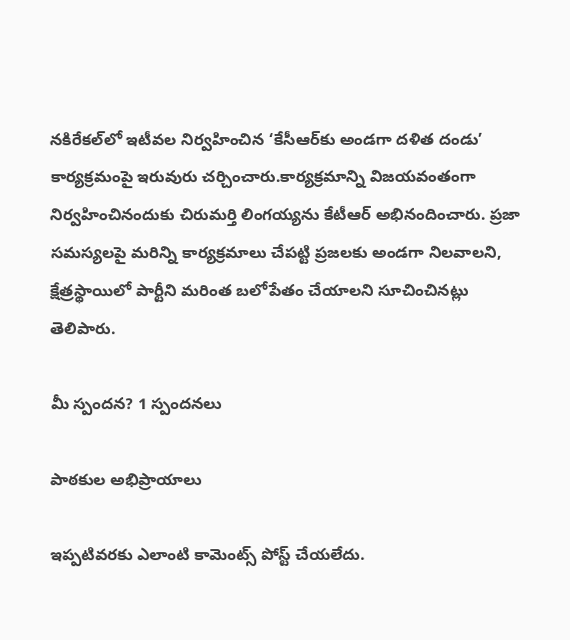నకిరేకల్‌లో ఇటీవల నిర్వహించిన ‘కేసీఆర్‌కు అండగా దళిత దండు’ కార్యక్రమంపై ఇరువురు చర్చించారు.కార్యక్రమాన్ని విజయవంతంగా నిర్వహించినందుకు చిరుమర్తి లింగయ్యను కేటీఆర్‌ అభినందించారు. ప్రజా సమస్యలపై మరిన్ని కార్యక్రమాలు చేపట్టి ప్రజలకు అండగా నిలవాలని, క్షేత్రస్థాయిలో పార్టీని మరింత బలోపేతం చేయాలని సూచించినట్లు తెలిపారు.

మీ స్పందన? 1 స్పందనలు

పాఠకుల అభిప్రాయాలు

ఇప్పటివరకు ఎలాంటి కామెంట్స్ పోస్ట్ చేయలేదు.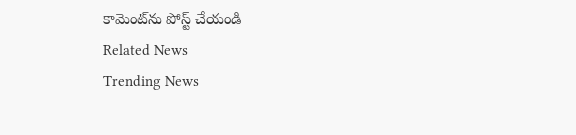కామెంట్‌ను పోస్ట్ చేయండి
Related News
Trending News